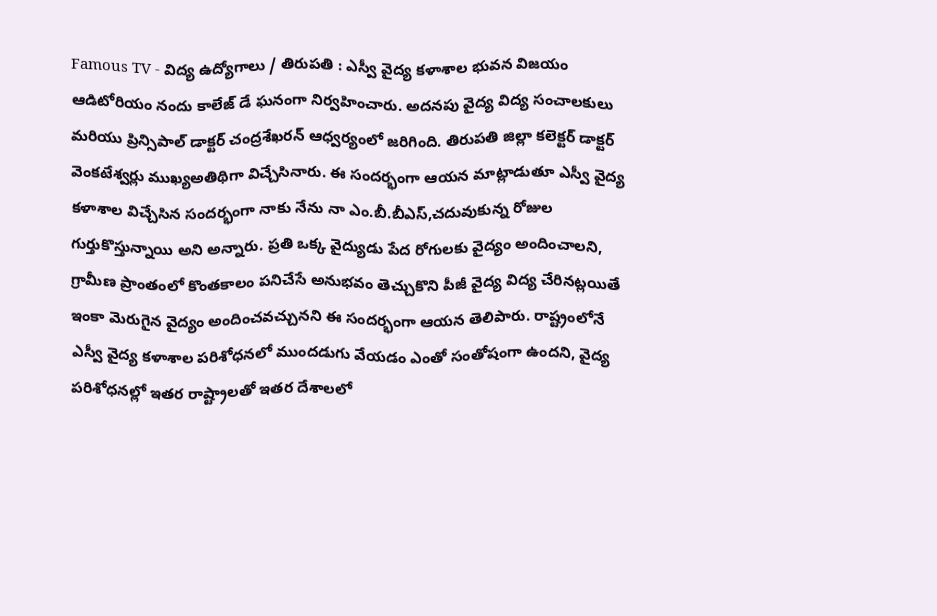Famous TV - విద్య ఉద్యోగాలు / తిరుపతి : ఎస్వీ వైద్య కళాశాల భువన విజయం ఆడిటోరియం నందు కాలేజ్ డే ఘనంగా నిర్వహించారు. అదనపు వైద్య విద్య సంచాలకులు మరియు ప్రిన్సిపాల్ డాక్టర్ చంద్రశేఖరన్ ఆధ్వర్యంలో జరిగింది. తిరుపతి జిల్లా కలెక్టర్ డాక్టర్ వెంకటేశ్వర్లు ముఖ్యఅతిథిగా విచ్చేసినారు. ఈ సందర్భంగా ఆయన మాట్లాడుతూ ఎస్వీ వైద్య కళాశాల విచ్చేసిన సందర్భంగా నాకు నేను నా ఎం.బీ.బీఎస్,చదువుకున్న రోజుల గుర్తుకొస్తున్నాయి అని అన్నారు. ప్రతి ఒక్క వైద్యుడు పేద రోగులకు వైద్యం అందించాలని, గ్రామీణ ప్రాంతంలో కొంతకాలం పనిచేసే అనుభవం తెచ్చుకొని పీజీ వైద్య విద్య చేరినట్లయితే ఇంకా మెరుగైన వైద్యం అందించవచ్చునని ఈ సందర్భంగా ఆయన తెలిపారు. రాష్ట్రంలోనే ఎస్వీ వైద్య కళాశాల పరిశోధనలో ముందడుగు వేయడం ఎంతో సంతోషంగా ఉందని, వైద్య పరిశోధనల్లో ఇతర రాష్ట్రాలతో ఇతర దేశాలలో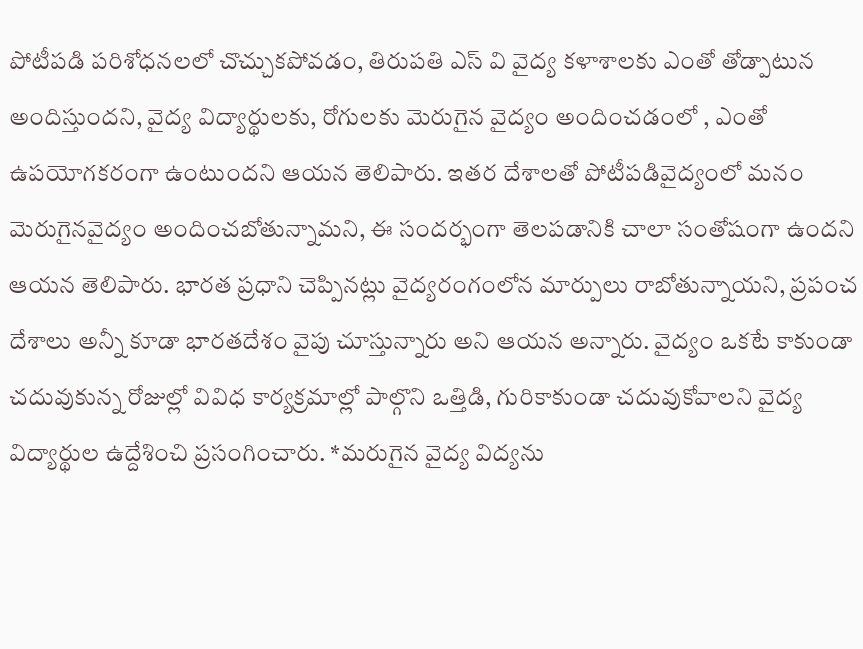పోటీపడి పరిశోధనలలో చొచ్చుకపోవడం, తిరుపతి ఎస్ వి వైద్య కళాశాలకు ఎంతో తోడ్పాటున అందిస్తుందని, వైద్య విద్యార్థులకు, రోగులకు మెరుగైన వైద్యం అందించడంలో , ఎంతో ఉపయోగకరంగా ఉంటుందని ఆయన తెలిపారు. ఇతర దేశాలతో పోటీపడివైద్యంలో మనం మెరుగైనవైద్యం అందించబోతున్నామని, ఈ సందర్భంగా తెలపడానికి చాలా సంతోషంగా ఉందని ఆయన తెలిపారు. భారత ప్రధాని చెప్పినట్లు వైద్యరంగంలోన మార్పులు రాబోతున్నాయని, ప్రపంచ దేశాలు అన్నీ కూడా భారతదేశం వైపు చూస్తున్నారు అని ఆయన అన్నారు. వైద్యం ఒకటే కాకుండా చదువుకున్న రోజుల్లో వివిధ కార్యక్రమాల్లో పాల్గొని ఒత్తిడి, గురికాకుండా చదువుకోవాలని వైద్య విద్యార్థుల ఉద్దేశించి ప్రసంగించారు. *మరుగైన వైద్య విద్యను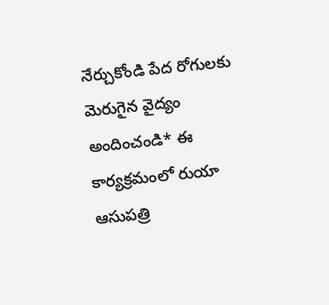నేర్చుకోండి పేద రోగులకు మెరుగైన వైద్యం అందించండి* ఈ కార్యక్రమంలో రుయా ఆసుపత్రి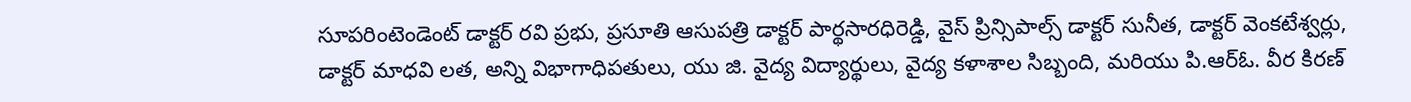సూపరింటెండెంట్ డాక్టర్ రవి ప్రభు, ప్రసూతి ఆసుపత్రి డాక్టర్ పార్థసారధిరెడ్డి, వైస్ ప్రిన్సిపాల్స్ డాక్టర్ సునీత, డాక్టర్ వెంకటేశ్వర్లు, డాక్టర్ మాధవి లత, అన్ని విభాగాధిపతులు, యు జి. వైద్య విద్యార్థులు, వైద్య కళాశాల సిబ్బంది, మరియు పి.ఆర్ఓ. వీర కిరణ్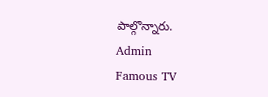పాల్గొన్నారు.
Admin
Famous TV